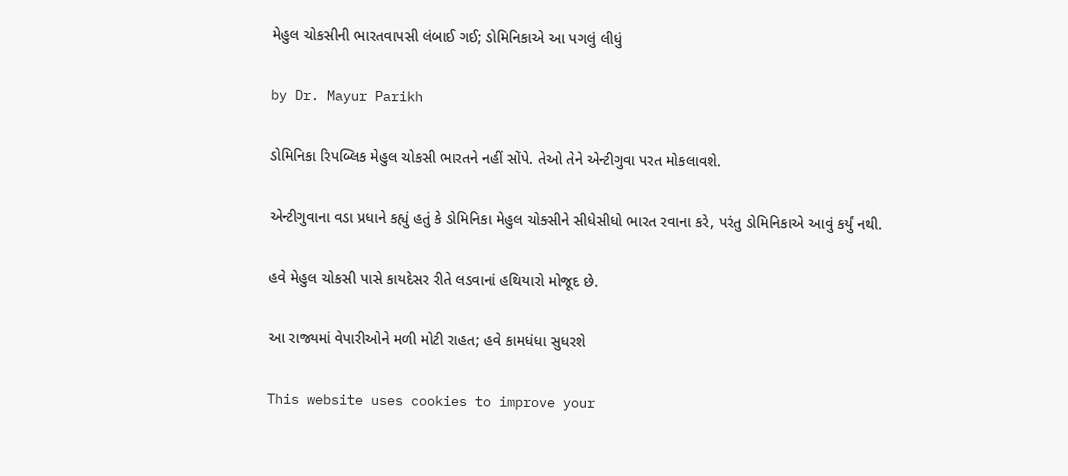મેહુલ ચોકસીની ભારતવાપસી લંબાઈ ગઈ; ડોમિનિકાએ આ પગલું લીધું

by Dr. Mayur Parikh

ડોમિનિકા રિપબ્લિક મેહુલ ચોકસી ભારતને નહીં સોંપે. તેઓ તેને એન્ટીગુવા પરત મોકલાવશે.

એન્ટીગુવાના વડા પ્રધાને કહ્યું હતું કે ડોમિનિકા મેહુલ ચોક્સીને સીધેસીધો ભારત રવાના કરે, પરંતુ ડોમિનિકાએ આવું કર્યું નથી.

હવે મેહુલ ચોકસી પાસે કાયદેસર રીતે લડવાનાં હથિયારો મોજૂદ છે.

આ રાજ્યમાં વેપારીઓને મળી મોટી રાહત; હવે કામધંધા સુધરશે

This website uses cookies to improve your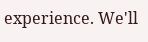experience. We'll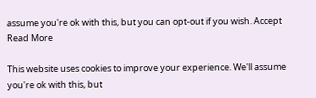assume you're ok with this, but you can opt-out if you wish. Accept Read More

This website uses cookies to improve your experience. We'll assume you're ok with this, but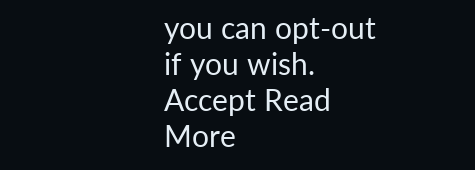you can opt-out if you wish. Accept Read More